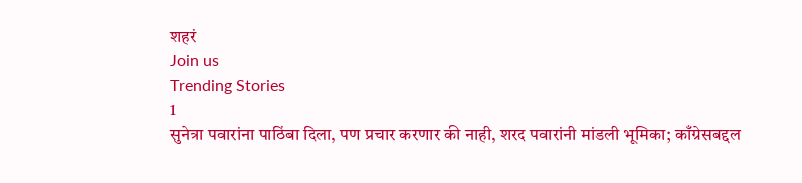शहरं
Join us
Trending Stories
1
सुनेत्रा पवारांना पाठिंबा दिला, पण प्रचार करणार की नाही, शरद पवारांनी मांडली भूमिका; काँग्रेसबद्दल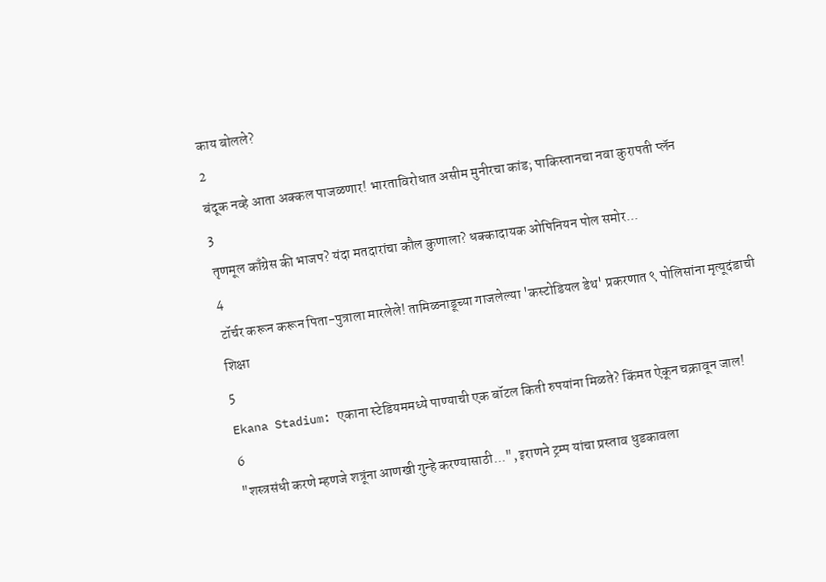काय बोलले?
2
बंदूक नव्हे आता अक्कल पाजळणार! भारताविरोधात असीम मुनीरचा कांड; पाकिस्तानचा नवा कुरापती प्लॅन
3
तृणमूल काँग्रेस की भाजप? यंदा मतदारांचा कौल कुणाला? धक्कादायक ओपिनियन पोल समोर...
4
टॉर्चर करून करून पिता-पुत्राला मारलेले! तामिळनाडूच्या गाजलेल्या 'कस्टोडियल डेथ' प्रकरणात ९ पोलिसांना मृत्यूदंडाची शिक्षा
5
Ekana Stadium: एकाना स्टेडियममध्ये पाण्याची एक बॉटल किती रुपयांना मिळते? किंमत ऐकून चक्रावून जाल!
6
"शस्त्रसंधी करणे म्हणजे शत्रूंना आणखी गुन्हे करण्यासाठी...", इराणने ट्रम्प यांचा प्रस्ताव धुडकावला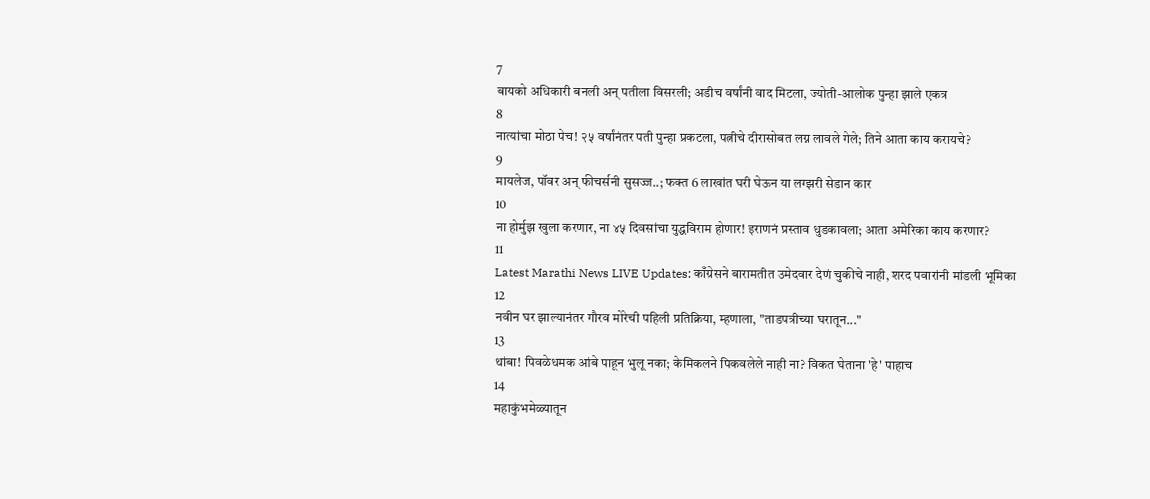7
बायको अधिकारी बनली अन् पतीला विसरली; अडीच वर्षांनी वाद मिटला, ज्योती-आलोक पुन्हा झाले एकत्र
8
नात्यांचा मोठा पेच! २५ वर्षांनंतर पती पुन्हा प्रकटला, पत्नीचे दीरासोबत लग्न लावले गेले; तिने आता काय करायचे?
9
मायलेज, पॉवर अन् फीचर्सनी सुसज्ज..; फक्त 6 लाखांत घरी घेऊन या लग्झरी सेडान कार
10
ना होर्मुझ खुला करणार, ना ४५ दिवसांचा युद्धविराम होणार! इराणनं प्रस्ताव धुडकावला; आता अमेरिका काय करणार?
11
Latest Marathi News LIVE Updates: काँग्रेसने बारामतीत उमेदवार देणं चुकीचे नाही, शरद पवारांनी मांडली भूमिका
12
नवीन घर झाल्यानंतर गौरव मोरेची पहिली प्रतिक्रिया, म्हणाला, "ताडपत्रीच्या घरातून..."
13
थांबा! पिवळेधमक आंबे पाहून भुलू नका; केमिकलने पिकवलेले नाही ना? विकत घेताना 'हे' पाहाच
14
महाकुंभमेळ्यातून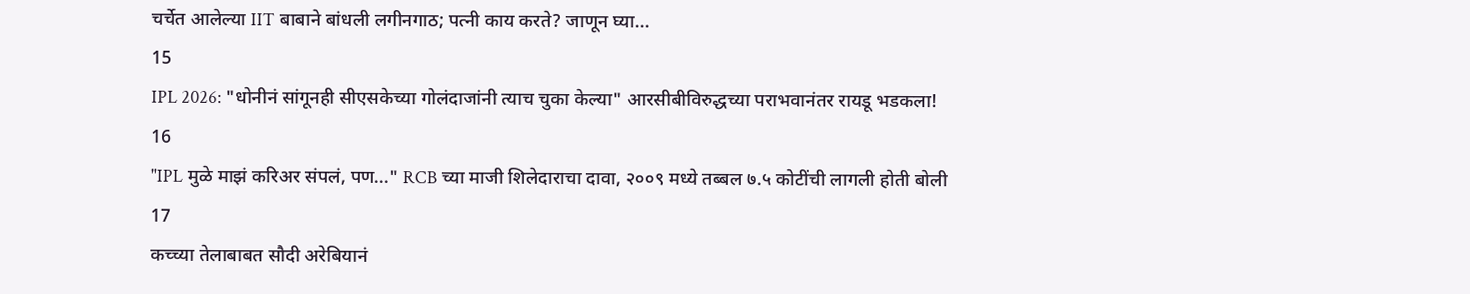चर्चेत आलेल्या IIT बाबाने बांधली लगीनगाठ; पत्नी काय करते? जाणून घ्या...
15
IPL 2026: "धोनीनं सांगूनही सीएसकेच्या गोलंदाजांनी त्याच चुका केल्या" आरसीबीविरुद्धच्या पराभवानंतर रायडू भडकला!
16
"IPL मुळे माझं करिअर संपलं, पण..." RCB च्या माजी शिलेदाराचा दावा, २००९ मध्ये तब्बल ७.५ कोटींची लागली होती बोली
17
कच्च्या तेलाबाबत सौदी अरेबियानं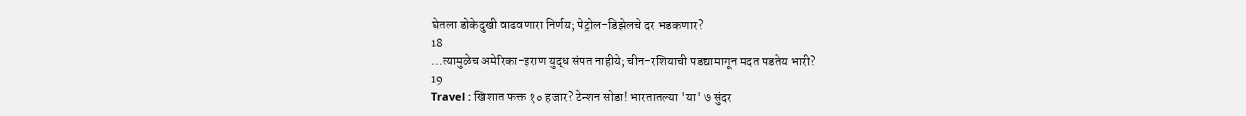घेतला डोकेदुखी वाढवणारा निर्णय; पेट्रोल-डिझेलचे दर भडकणार?
18
...त्यामुळेच अमेरिका-इराण युद्ध संपत नाहीये; चीन-रशियाची पडद्यामागून मदत पडतेय भारी?
19
Travel : खिशात फक्त १० हजार? टेन्शन सोडा! भारतातल्या 'या' ७ सुंदर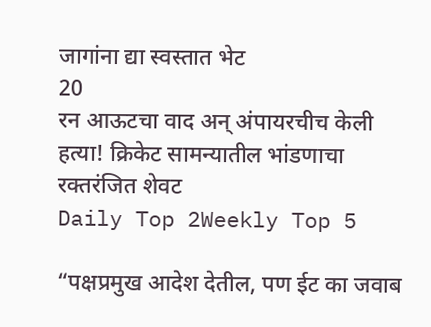जागांना द्या स्वस्तात भेट
20
रन आऊटचा वाद अन् अंपायरचीच केली हत्या! क्रिकेट सामन्यातील भांडणाचा रक्तरंजित शेवट
Daily Top 2Weekly Top 5

“पक्षप्रमुख आदेश देतील, पण ईट का जवाब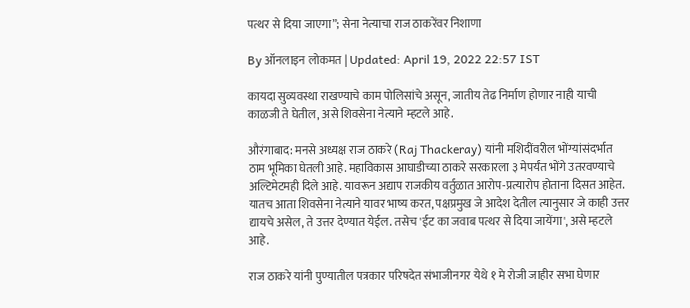पत्थर से दिया जाएगा”; सेना नेत्याचा राज ठाकरेंवर निशाणा

By ऑनलाइन लोकमत | Updated: April 19, 2022 22:57 IST

कायदा सुव्यवस्था राखण्याचे काम पोलिसांचे असून, जातीय तेढ निर्माण होणार नाही याची काळजी ते घेतील, असे शिवसेना नेत्याने म्हटले आहे.

औरंगाबाद: मनसे अध्यक्ष राज ठाकरे (Raj Thackeray) यांनी मशिदींवरील भोंग्यांसंदर्भात ठाम भूमिका घेतली आहे. महाविकास आघाडीच्या ठाकरे सरकारला ३ मेपर्यंत भोंगे उतरवण्याचे अल्टिमेटमही दिले आहे. यावरून अद्याप राजकीय वर्तुळात आरोप-प्रत्यारोप होताना दिसत आहेत. यातच आता शिवसेना नेत्याने यावर भाष्य करत, पक्षप्रमुख जे आदेश देतील त्यानुसार जे काही उत्तर द्यायचे असेल, ते उत्तर देण्यात येईल. तसेच 'ईट का जवाब पत्थर से दिया जायेंगा', असे म्हटले आहे.

राज ठाकरे यांनी पुण्यातील पत्रकार परिषदेत संभाजीनगर येथे १ मे रोजी जाहीर सभा घेणार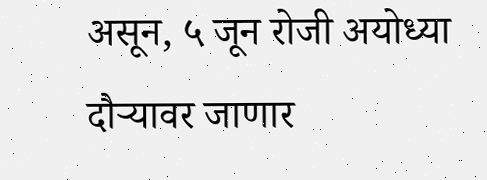असून, ५ जून रोजी अयोध्या दौऱ्यावर जाणार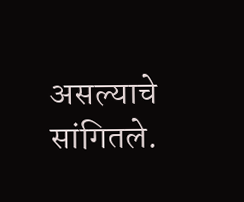असल्याचे सांगितले.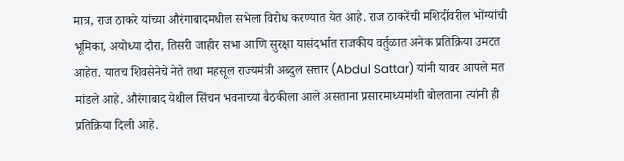मात्र, राज ठाकरे यांच्या औरंगाबादमधील सभेला विरोध करण्यात येत आहे. राज ठाकरेंची मशिदींवरील भोंग्यांची भूमिका, अयोध्या दौरा, तिसरी जाहीर सभा आणि सुरक्षा यासंदर्भात राजकीय वर्तुळात अनेक प्रतिक्रिया उमटत आहेत. यातच शिवसेनेचे नेते तथा महसूल राज्यमंत्री अब्दुल सत्तार (Abdul Sattar) यांनी यावर आपले मत मांडले आहे. औरंगाबाद येथील सिंचन भवनाच्या बैठकीला आले असताना प्रसारमाध्यमांशी बोलताना त्यांनी ही प्रतिक्रिया दिली आहे.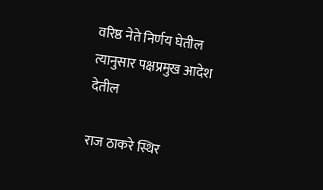वरिष्ठ नेते निर्णय घेतील त्यानुसार पक्षप्रमुख आदेश देतील

राज ठाकरे स्थिर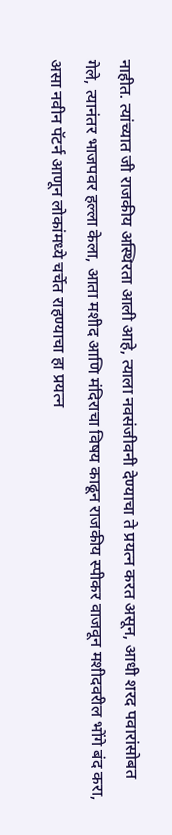नाहीत. त्यांच्यात जी राजकीय अस्थिरता आली आहे, त्याला नवसंजीवनी देण्याचा ते प्रयत्न करत असून, आधी शरद पवारांसोबत गेले, त्यानंतर भाजपवर हल्ला केला, आता मशीद आणि मंदिराचा विषय काढून राजकीय स्पीकर वाजवून मशीदवरील भोंगे बंद करा, असा नवीन पॅटर्न आणून लोकांमध्ये चर्चेत राहण्याचा हा प्रयत्न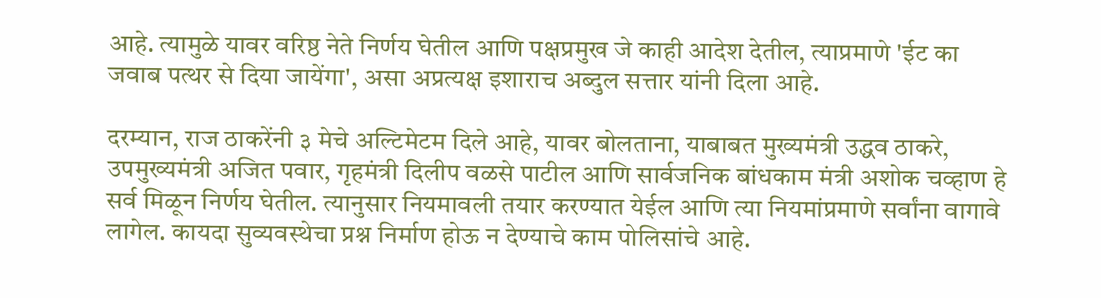आहे. त्यामुळे यावर वरिष्ठ नेते निर्णय घेतील आणि पक्षप्रमुख जे काही आदेश देतील, त्याप्रमाणे 'ईट का जवाब पत्थर से दिया जायेंगा', असा अप्रत्यक्ष इशाराच अब्दुल सत्तार यांनी दिला आहे.

दरम्यान, राज ठाकरेंनी ३ मेचे अल्टिमेटम दिले आहे, यावर बोलताना, याबाबत मुख्यमंत्री उद्धव ठाकरे, उपमुख्यमंत्री अजित पवार, गृहमंत्री दिलीप वळसे पाटील आणि सार्वजनिक बांधकाम मंत्री अशोक चव्हाण हे सर्व मिळून निर्णय घेतील. त्यानुसार नियमावली तयार करण्यात येईल आणि त्या नियमांप्रमाणे सर्वांना वागावे लागेल. कायदा सुव्यवस्थेचा प्रश्न निर्माण होऊ न देण्याचे काम पोलिसांचे आहे.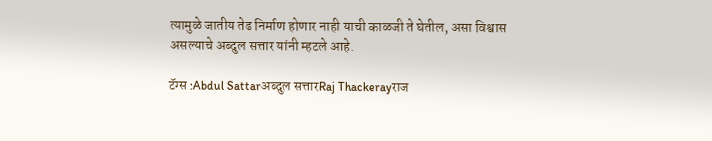त्यामुळे जातीय तेढ निर्माण होणार नाही याची काळजी ते घेतील, असा विश्वास असल्याचे अब्दुल सत्तार यांनी म्हटले आहे.

टॅग्स :Abdul Sattarअब्दुल सत्तारRaj Thackerayराज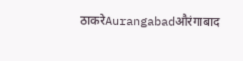ठाकरेAurangabadऔरंगाबाद